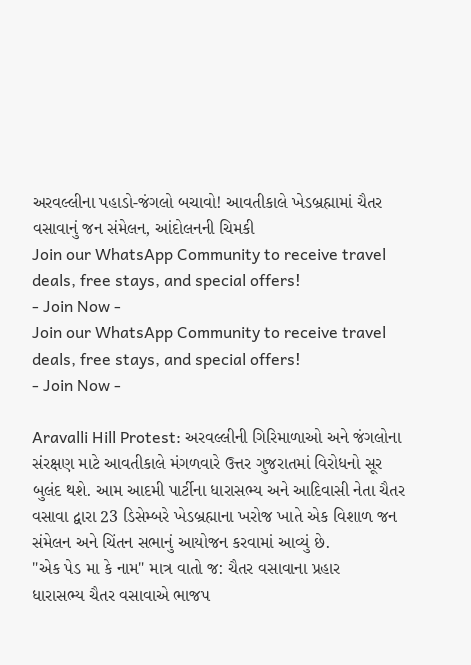અરવલ્લીના પહાડો-જંગલો બચાવો! આવતીકાલે ખેડબ્રહ્મામાં ચૈતર વસાવાનું જન સંમેલન, આંદોલનની ચિમકી
Join our WhatsApp Community to receive travel deals, free stays, and special offers!
- Join Now -
Join our WhatsApp Community to receive travel deals, free stays, and special offers!
- Join Now -

Aravalli Hill Protest: અરવલ્લીની ગિરિમાળાઓ અને જંગલોના સંરક્ષણ માટે આવતીકાલે મંગળવારે ઉત્તર ગુજરાતમાં વિરોધનો સૂર બુલંદ થશે. આમ આદમી પાર્ટીના ધારાસભ્ય અને આદિવાસી નેતા ચૈતર વસાવા દ્વારા 23 ડિસેમ્બરે ખેડબ્રહ્માના ખરોજ ખાતે એક વિશાળ જન સંમેલન અને ચિંતન સભાનું આયોજન કરવામાં આવ્યું છે.
"એક પેડ મા કે નામ" માત્ર વાતો જ: ચૈતર વસાવાના પ્રહાર
ધારાસભ્ય ચૈતર વસાવાએ ભાજપ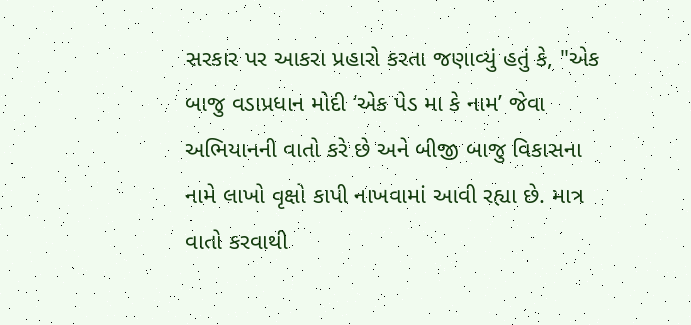સરકાર પર આકરા પ્રહારો કરતા જણાવ્યું હતું કે, "એક બાજુ વડાપ્રધાન મોદી ‘એક પેડ મા કે નામ’ જેવા અભિયાનની વાતો કરે છે અને બીજી બાજુ વિકાસના નામે લાખો વૃક્ષો કાપી નાખવામાં આવી રહ્યા છે. માત્ર વાતો કરવાથી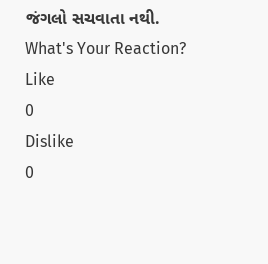જંગલો સચવાતા નથી.
What's Your Reaction?
Like
0
Dislike
0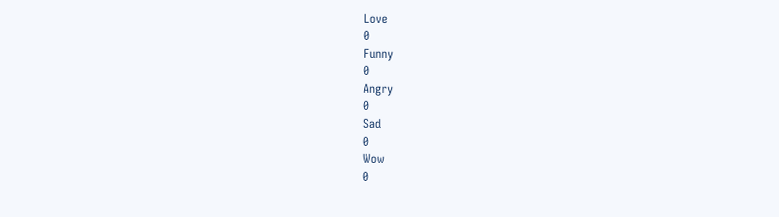Love
0
Funny
0
Angry
0
Sad
0
Wow
0